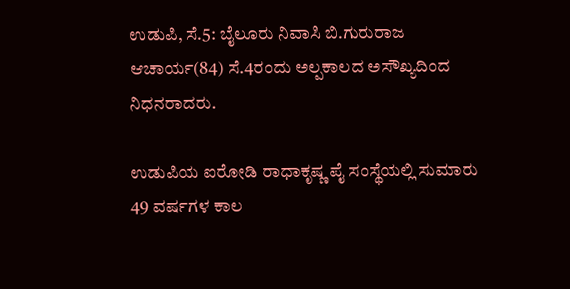ಉಡುಪಿ, ಸೆ.5: ಬೈಲೂರು ನಿವಾಸಿ ಬಿ.ಗುರುರಾಜ ಆಚಾರ್ಯ(84) ಸೆ.4ರಂದು ಅಲ್ಪಕಾಲದ ಅಸೌಖ್ಯದಿಂದ ನಿಧನರಾದರು.

ಉಡುಪಿಯ ಐರೋಡಿ ರಾಧಾಕೃಷ್ಣ ಪೈ ಸಂಸ್ಥೆಯಲ್ಲಿ ಸುಮಾರು 49 ವರ್ಷಗಳ ಕಾಲ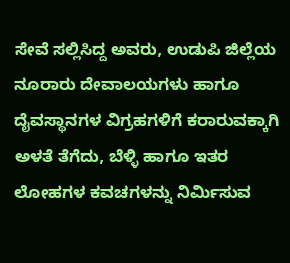ಸೇವೆ ಸಲ್ಲಿಸಿದ್ದ ಅವರು, ಉಡುಪಿ ಜಿಲ್ಲೆಯ ನೂರಾರು ದೇವಾಲಯಗಳು ಹಾಗೂ ದೈವಸ್ಥಾನಗಳ ವಿಗ್ರಹಗಳಿಗೆ ಕರಾರುವಕ್ಕಾಗಿ ಅಳತೆ ತೆಗೆದು, ಬೆಳ್ಳಿ ಹಾಗೂ ಇತರ ಲೋಹಗಳ ಕವಚಗಳನ್ನು ನಿರ್ಮಿಸುವ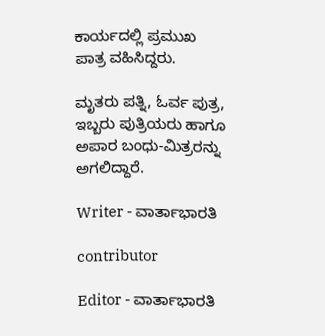ಕಾರ್ಯದಲ್ಲಿ ಪ್ರಮುಖ ಪಾತ್ರ ವಹಿಸಿದ್ದರು.

ಮೃತರು ಪತ್ನಿ, ಓರ್ವ ಪುತ್ರ, ಇಬ್ಬರು ಪುತ್ರಿಯರು ಹಾಗೂ ಅಪಾರ ಬಂಧು-ಮಿತ್ರರನ್ನು ಅಗಲಿದ್ದಾರೆ.

Writer - ವಾರ್ತಾಭಾರತಿ

contributor

Editor - ವಾರ್ತಾಭಾರತಿ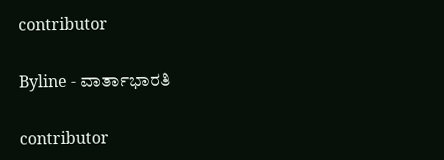contributor

Byline - ವಾರ್ತಾಭಾರತಿ

contributor